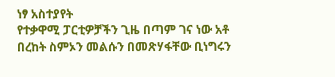ነፃ አስተያየት
የተቃዋሚ ፓርቲዎቻችን ጊዜ በጣም ገና ነው አቶ በረከት ስምኦን መልሱን በመጽሃፋቸው ቢነግሩን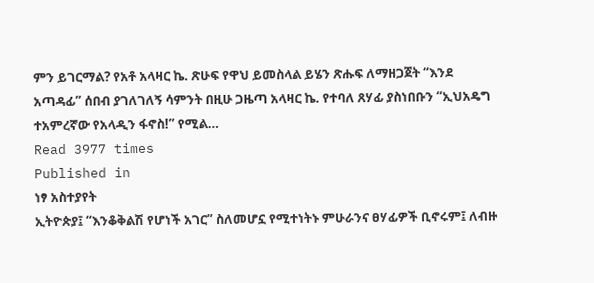ምን ይገርማል? የአቶ አላዛር ኬ. ጽሁፍ የዋህ ይመስላል ይሄን ጽሑፍ ለማዘጋጀት “እንደ አጣዳፊ” ሰበብ ያገለገለኝ ሳምንት በዚሁ ጋዜጣ አላዛር ኬ. የተባለ ጸሃፊ ያስነበቡን “ኢህአዴግ ተአምረኛው የአላዲን ፋኖስ!” የሚል…
Read 3977 times
Published in
ነፃ አስተያየት
ኢትዮጵያ፤ “እንቆቅልሽ የሆነች አገር” ስለመሆኗ የሚተነትኑ ምሁራንና ፀሃፊዎች ቢኖሩም፤ ለብዙ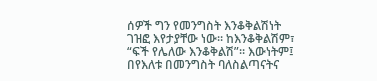ሰዎች ግን የመንግስት እንቆቅልሽነት ገዝፎ እየታያቸው ነው። ከእንቆቅልሽም፣ “ፍች የሌለው እንቆቅልሽ”። እውነትም፤ በየእለቱ በመንግስት ባለስልጣናትና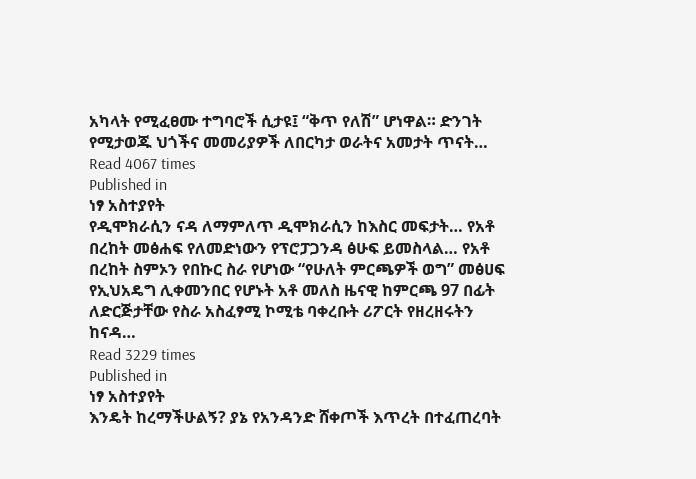አካላት የሚፈፀሙ ተግባሮች ሲታዩ፤ “ቅጥ የለሽ” ሆነዋል። ድንገት የሚታወጁ ህጎችና መመሪያዎች ለበርካታ ወራትና አመታት ጥናት…
Read 4067 times
Published in
ነፃ አስተያየት
የዲሞክራሲን ናዳ ለማምለጥ ዲሞክራሲን ከእስር መፍታት… የአቶ በረከት መፅሐፍ የለመድነውን የፕሮፓጋንዳ ፅሁፍ ይመስላል… የአቶ በረከት ስምኦን የበኩር ስራ የሆነው “የሁለት ምርጫዎች ወግ” መፅሀፍ የኢህአዴግ ሊቀመንበር የሆኑት አቶ መለስ ዜናዊ ከምርጫ 97 በፊት ለድርጅታቸው የስራ አስፈፃሚ ኮሚቴ ባቀረቡት ሪፖርት የዘረዘሩትን ከናዳ…
Read 3229 times
Published in
ነፃ አስተያየት
እንዴት ከረማችሁልኝ? ያኔ የአንዳንድ ሸቀጦች እጥረት በተፈጠረባት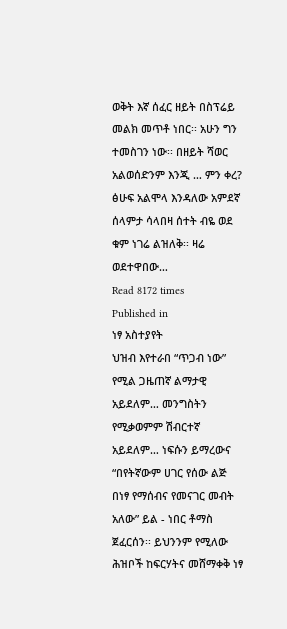ወቅት እኛ ሰፈር ዘይት በስፕሬይ መልክ መጥቶ ነበር፡፡ አሁን ግን ተመስገን ነው፡፡ በዘይት ሻወር አልወሰድንም እንጂ … ምን ቀረ? ፅሁፍ አልሞላ እንዳለው አምደኛ ሰላምታ ሳላበዛ ሰተት ብዬ ወደ ቁም ነገሬ ልዝለቅ፡፡ ዛሬ ወደተዋበው…
Read 8172 times
Published in
ነፃ አስተያየት
ህዝብ እየተራበ “ጥጋብ ነው” የሚል ጋዜጠኛ ልማታዊ አይደለም… መንግስትን የሚቃወምም ሽብርተኛ አይደለም… ነፍሱን ይማረውና “በየትኛውም ሀገር የሰው ልጅ በነፃ የማሰብና የመናገር መብት አለው” ይል - ነበር ቶማስ ጀፈርሰን፡፡ ይህንንም የሚለው ሕዝቦች ከፍርሃትና መሸማቀቅ ነፃ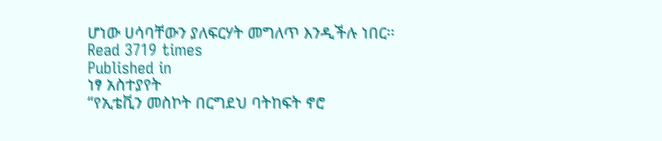ሆነው ሀሳባቸውን ያለፍርሃት መግለጥ እንዲችሉ ነበር፡፡
Read 3719 times
Published in
ነፃ አስተያየት
“የኢቴቪን መስኮት በርግደህ ባትከፍት ኖሮ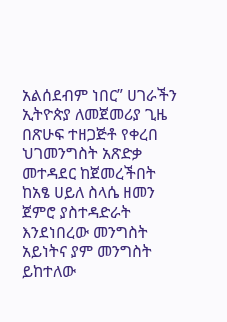አልሰደብም ነበር” ሀገራችን ኢትዮጵያ ለመጀመሪያ ጊዜ በጽሁፍ ተዘጋጅቶ የቀረበ ህገመንግስት አጽድቃ መተዳደር ከጀመረችበት ከአፄ ሀይለ ስላሴ ዘመን ጀምሮ ያስተዳድራት እንደነበረው መንግስት አይነትና ያም መንግስት ይከተለው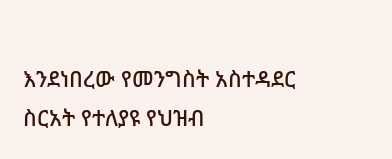እንደነበረው የመንግስት አስተዳደር ስርአት የተለያዩ የህዝብ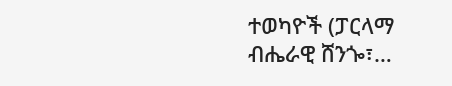ተወካዮች (ፓርላማ ብሔራዊ ሸንጐ፣…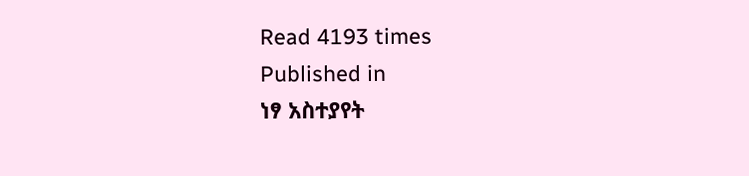Read 4193 times
Published in
ነፃ አስተያየት